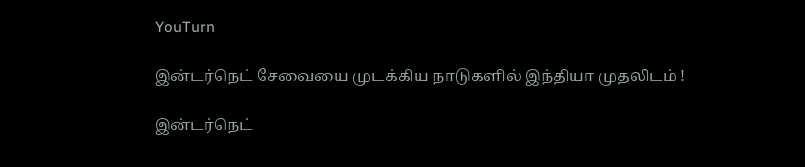YouTurn

இன்டர்நெட் சேவையை முடக்கிய நாடுகளில் இந்தியா முதலிடம் !

இன்டர்நெட்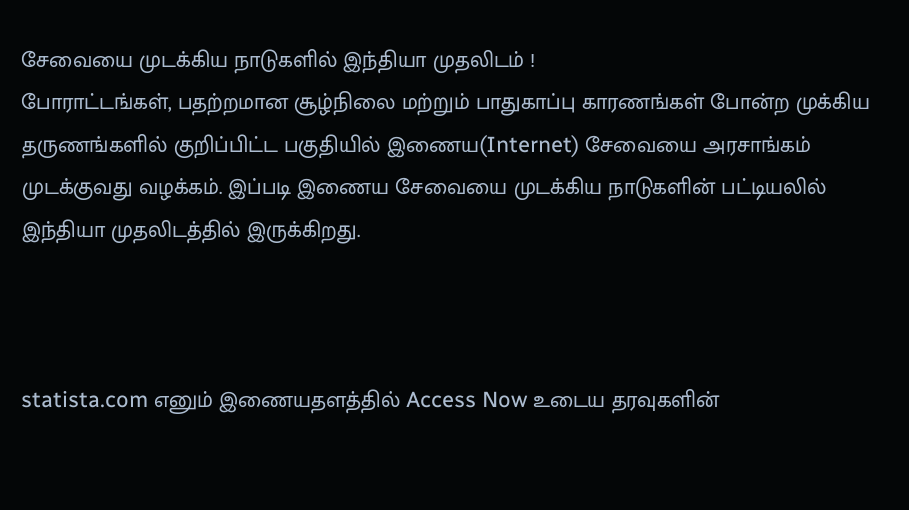சேவையை முடக்கிய நாடுகளில் இந்தியா முதலிடம் !
போராட்டங்கள், பதற்றமான சூழ்நிலை மற்றும் பாதுகாப்பு காரணங்கள் போன்ற முக்கிய தருணங்களில் குறிப்பிட்ட பகுதியில் இணைய(Internet) சேவையை அரசாங்கம் முடக்குவது வழக்கம். இப்படி இணைய சேவையை முடக்கிய நாடுகளின் பட்டியலில் இந்தியா முதலிடத்தில் இருக்கிறது.



statista.com எனும் இணையதளத்தில் Access Now உடைய தரவுகளின்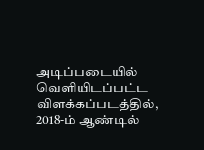அடிப்படையில் வெளியிடப்பட்ட விளக்கப்படத்தில், 2018-ம் ஆண்டில்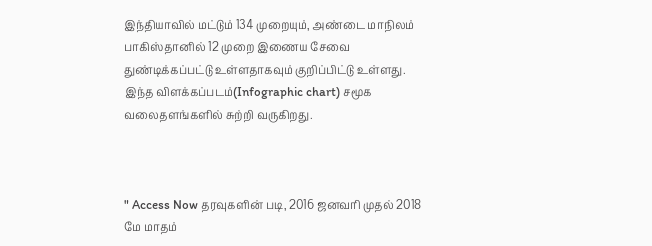இந்தியாவில் மட்டும் 134 முறையும், அண்டை மாநிலம் பாகிஸ்தானில் 12 முறை இணைய சேவை துண்டிக்கப்பட்டு உள்ளதாகவும் குறிப்பிட்டு உள்ளது. இந்த விளக்கப்படம்(Infographic chart) சமூக வலைதளங்களில் சுற்றி வருகிறது.



" Access Now தரவுகளின் படி, 2016 ஜனவரி முதல் 2018 மே மாதம்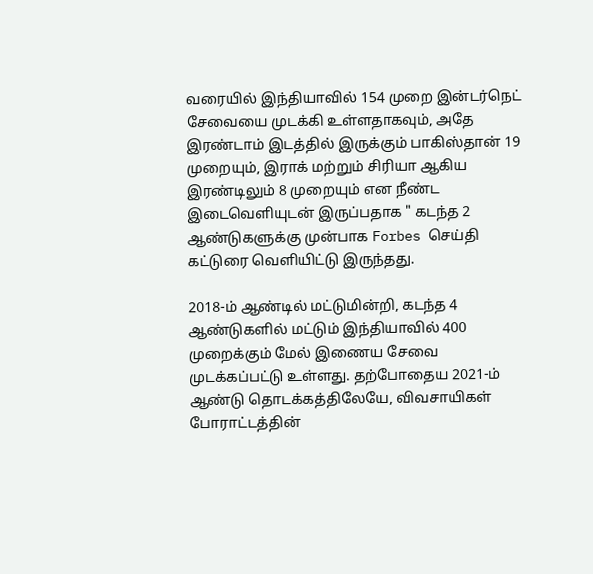வரையில் இந்தியாவில் 154 முறை இன்டர்நெட் சேவையை முடக்கி உள்ளதாகவும், அதே இரண்டாம் இடத்தில் இருக்கும் பாகிஸ்தான் 19 முறையும், இராக் மற்றும் சிரியா ஆகிய இரண்டிலும் 8 முறையும் என நீண்ட இடைவெளியுடன் இருப்பதாக " கடந்த 2 ஆண்டுகளுக்கு முன்பாக Forbes செய்தி கட்டுரை வெளியிட்டு இருந்தது.

2018-ம் ஆண்டில் மட்டுமின்றி, கடந்த 4 ஆண்டுகளில் மட்டும் இந்தியாவில் 400 முறைக்கும் மேல் இணைய சேவை முடக்கப்பட்டு உள்ளது. தற்போதைய 2021-ம் ஆண்டு தொடக்கத்திலேயே, விவசாயிகள் போராட்டத்தின்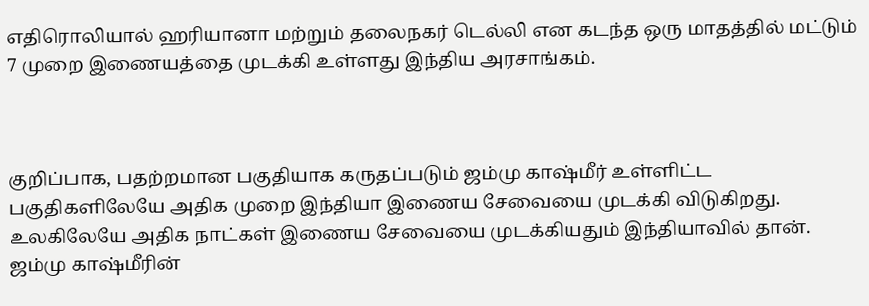எதிரொலியால் ஹரியானா மற்றும் தலைநகர் டெல்லி என கடந்த ஒரு மாதத்தில் மட்டும் 7 முறை இணையத்தை முடக்கி உள்ளது இந்திய அரசாங்கம்.



குறிப்பாக, பதற்றமான பகுதியாக கருதப்படும் ஜம்மு காஷ்மீர் உள்ளிட்ட பகுதிகளிலேயே அதிக முறை இந்தியா இணைய சேவையை முடக்கி விடுகிறது. உலகிலேயே அதிக நாட்கள் இணைய சேவையை முடக்கியதும் இந்தியாவில் தான். ஜம்மு காஷ்மீரின்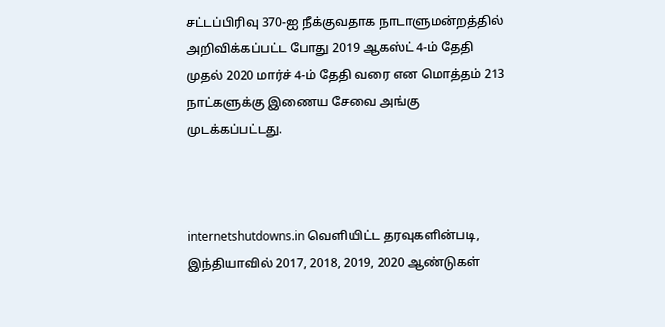சட்டப்பிரிவு 370-ஐ நீக்குவதாக நாடாளுமன்றத்தில் அறிவிக்கப்பட்ட போது 2019 ஆகஸ்ட் 4-ம் தேதி முதல் 2020 மார்ச் 4-ம் தேதி வரை என மொத்தம் 213 நாட்களுக்கு இணைய சேவை அங்கு முடக்கப்பட்டது.



internetshutdowns.in வெளியிட்ட தரவுகளின்படி, இந்தியாவில் 2017, 2018, 2019, 2020 ஆண்டுகள்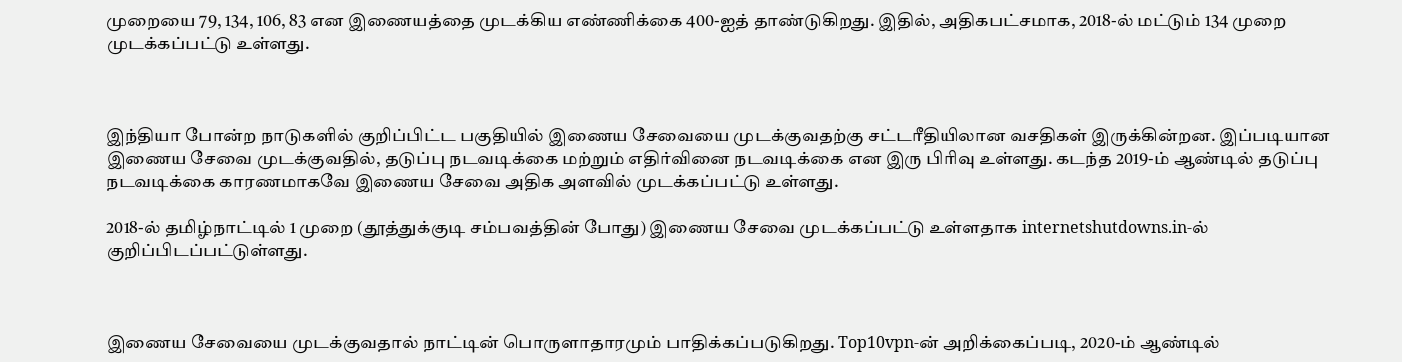முறையை 79, 134, 106, 83 என இணையத்தை முடக்கிய எண்ணிக்கை 400-ஐத் தாண்டுகிறது. இதில், அதிகபட்சமாக, 2018-ல் மட்டும் 134 முறை முடக்கப்பட்டு உள்ளது.



இந்தியா போன்ற நாடுகளில் குறிப்பிட்ட பகுதியில் இணைய சேவையை முடக்குவதற்கு சட்டரீதியிலான வசதிகள் இருக்கின்றன. இப்படியான இணைய சேவை முடக்குவதில், தடுப்பு நடவடிக்கை மற்றும் எதிர்வினை நடவடிக்கை என இரு பிரிவு உள்ளது. கடந்த 2019-ம் ஆண்டில் தடுப்பு நடவடிக்கை காரணமாகவே இணைய சேவை அதிக அளவில் முடக்கப்பட்டு உள்ளது.

2018-ல் தமிழ்நாட்டில் 1 முறை (தூத்துக்குடி சம்பவத்தின் போது) இணைய சேவை முடக்கப்பட்டு உள்ளதாக internetshutdowns.in-ல் குறிப்பிடப்பட்டுள்ளது.



இணைய சேவையை முடக்குவதால் நாட்டின் பொருளாதாரமும் பாதிக்கப்படுகிறது. Top10vpn-ன் அறிக்கைப்படி, 2020-ம் ஆண்டில்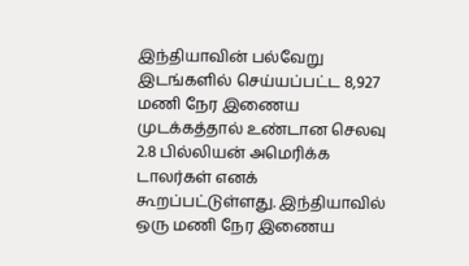இந்தியாவின் பல்வேறு இடங்களில் செய்யப்பட்ட 8,927 மணி நேர இணைய முடக்கத்தால் உண்டான செலவு 2.8 பில்லியன் அமெரிக்க டாலர்கள் எனக் கூறப்பட்டுள்ளது. இந்தியாவில் ஒரு மணி நேர இணைய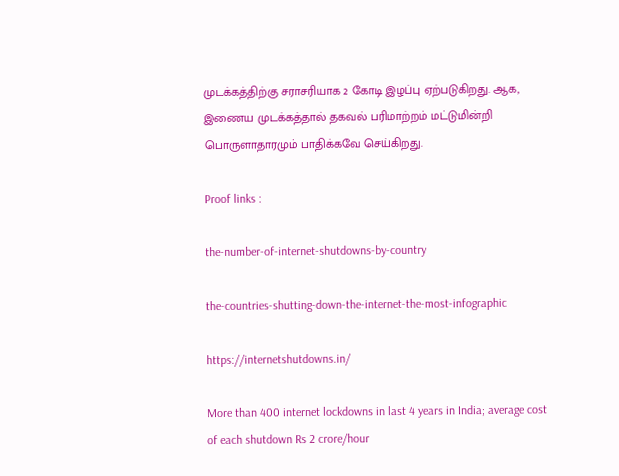முடக்கத்திற்கு சராசரியாக 2 கோடி இழப்பு ஏற்படுகிறது. ஆக, இணைய முடக்கத்தால் தகவல் பரிமாற்றம் மட்டுமின்றி பொருளாதாரமும் பாதிக்கவே செய்கிறது.

Proof links :

the-number-of-internet-shutdowns-by-country

the-countries-shutting-down-the-internet-the-most-infographic

https://internetshutdowns.in/

More than 400 internet lockdowns in last 4 years in India; average cost of each shutdown Rs 2 crore/hour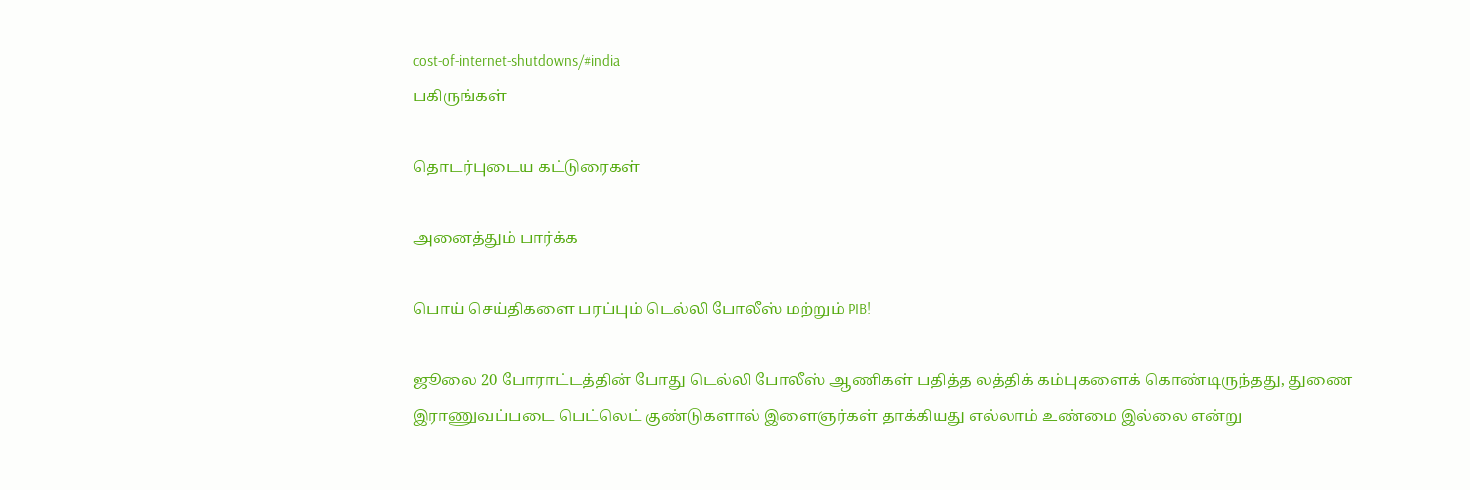cost-of-internet-shutdowns/#india
பகிருங்கள்

தொடர்புடைய கட்டுரைகள்

அனைத்தும் பார்க்க

பொய் செய்திகளை பரப்பும் டெல்லி போலீஸ் மற்றும் PIB!

ஜூலை 20 போராட்டத்தின் போது டெல்லி போலீஸ் ஆணிகள் பதித்த லத்திக் கம்புகளைக் கொண்டிருந்தது, துணை இராணுவப்படை பெட்லெட் குண்டுகளால் இளைஞர்கள் தாக்கியது எல்லாம் உண்மை இல்லை என்று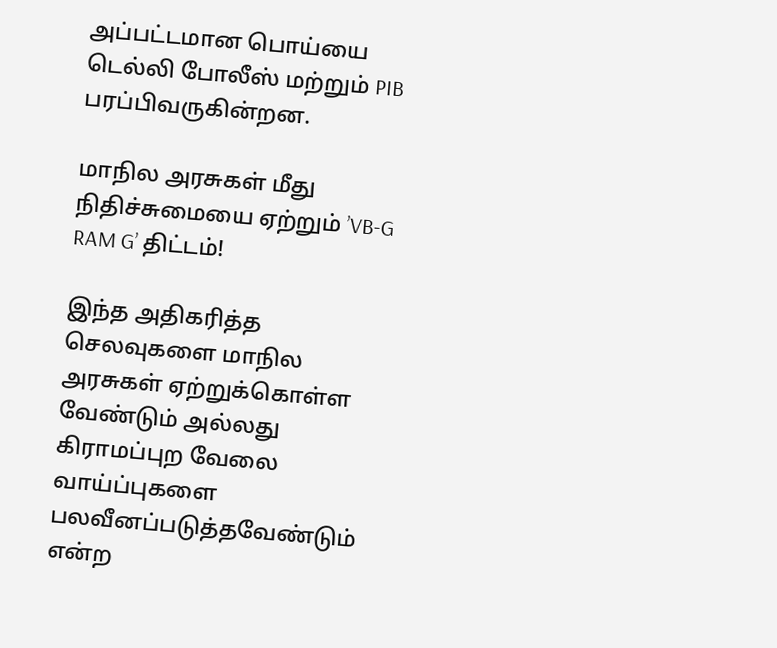அப்பட்டமான பொய்யை டெல்லி போலீஸ் மற்றும் PIB பரப்பிவருகின்றன.

மாநில அரசுகள் மீது நிதிச்சுமையை ஏற்றும் ’VB-G RAM G’ திட்டம்!

இந்த அதிகரித்த செலவுகளை மாநில அரசுகள் ஏற்றுக்கொள்ள வேண்டும் அல்லது கிராமப்புற வேலை வாய்ப்புகளை பலவீனப்படுத்தவேண்டும் என்ற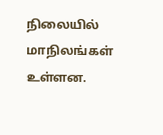நிலையில் மாநிலங்கள் உள்ளன.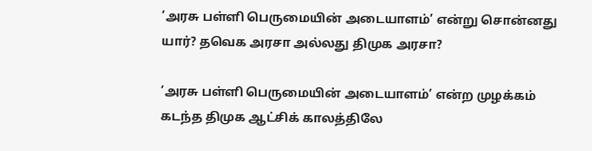’அரசு பள்ளி பெருமையின் அடையாளம்’ என்று சொன்னது யார்? தவெக அரசா அல்லது திமுக அரசா?

’அரசு பள்ளி பெருமையின் அடையாளம்’ என்ற முழக்கம் கடந்த திமுக ஆட்சிக் காலத்திலே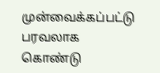முன்வைக்கப்பட்டு பரவலாக கொண்டு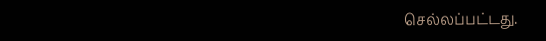செல்லப்பட்டது.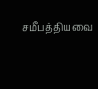சமீபத்தியவை